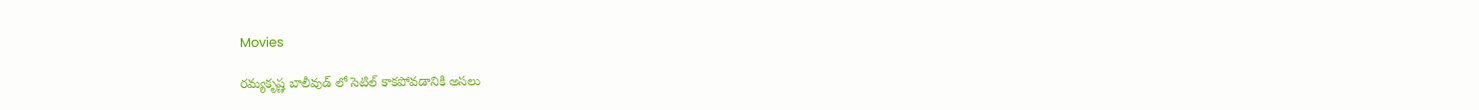Movies

రమ్యకృష్ణ బాలీవుడ్ లో సెటిల్ కాకపోవడానికి అసలు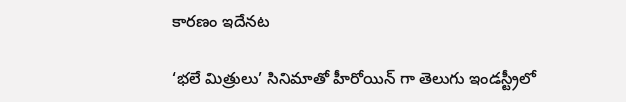కారణం ఇదేనట

‘భలే మిత్రులు’ సినిమాతో హీరోయిన్ గా తెలుగు ఇండస్ట్రీలో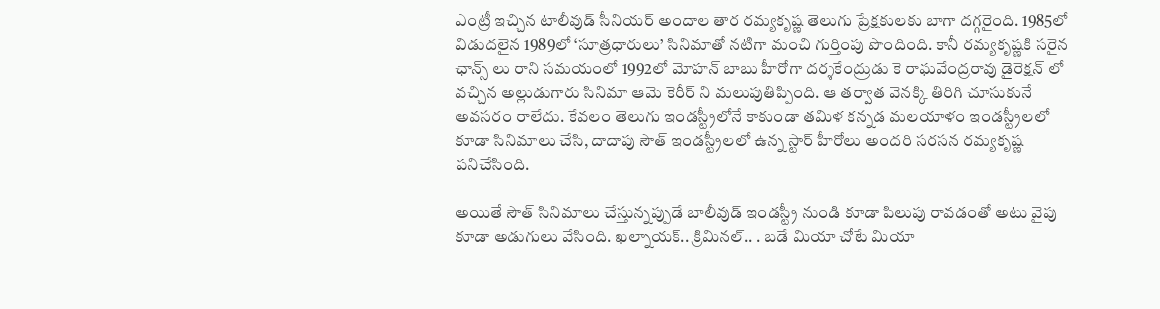ఎంట్రీ ఇచ్చిన టాలీవుడ్ సీనియర్ అందాల తార రమ్యకృష్ణ తెలుగు ప్రేక్షకులకు బాగా దగ్గరైంది. 1985లో విడుదలైన 1989లో ‘సూత్రధారులు’ సినిమాతో నటిగా మంచి గుర్తింపు పొందింది. కానీ రమ్యకృష్ణకి సరైన ఛాన్స్ లు రాని సమయంలో 1992లో మోహన్ బాబు హీరోగా దర్శకేంద్రుడు కె రాఘవేంద్రరావు డైరెక్షన్ లో వచ్చిన అల్లుడుగారు సినిమా ఆమె కెరీర్ ని మలుపుతిప్పింది. ఆ తర్వాత వెనక్కి తిరిగి చూసుకునే అవసరం రాలేదు. కేవలం తెలుగు ఇండస్ట్రీలోనే కాకుండా తమిళ కన్నడ మలయాళం ఇండస్ట్రీలలో కూడా సినిమాలు చేసి, దాదాపు సౌత్ ఇండస్ట్రీలలో ఉన్న స్టార్ హీరోలు అందరి సరసన రమ్యకృష్ణ పనిచేసింది.

అయితే సౌత్ సినిమాలు చేస్తున్నప్పుడే బాలీవుడ్ ఇండస్ట్రీ నుండి కూడా పిలుపు రావడంతో అటు వైపు కూడా అడుగులు వేసింది. ఖల్నాయక్.. క్రిమినల్.. . బడే మియా చోటే మియా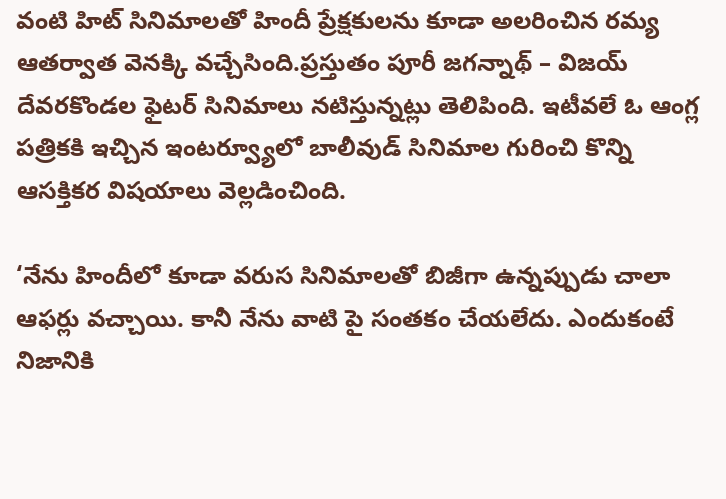వంటి హిట్ సినిమాలతో హిందీ ప్రేక్షకులను కూడా అలరించిన రమ్య ఆతర్వాత వెనక్కి వచ్చేసింది.ప్రస్తుతం పూరీ జగన్నాథ్ – విజయ్ దేవరకొండల ఫైటర్ సినిమాలు నటిస్తున్నట్లు తెలిపింది. ఇటీవలే ఓ ఆంగ్ల పత్రికకి ఇచ్చిన ఇంటర్వ్యూలో బాలీవుడ్ సినిమాల గురించి కొన్ని ఆసక్తికర విషయాలు వెల్లడించింది.

‘నేను హిందీలో కూడా వరుస సినిమాలతో బిజీగా ఉన్నప్పుడు చాలా ఆఫర్లు వచ్చాయి. కానీ నేను వాటి పై సంతకం చేయలేదు. ఎందుకంటే నిజానికి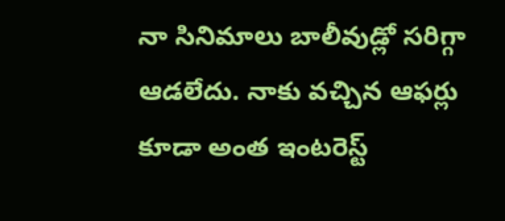నా సినిమాలు బాలీవుడ్లో సరిగ్గా ఆడలేదు. నాకు వచ్చిన ఆఫర్లు కూడా అంత ఇంటరెస్ట్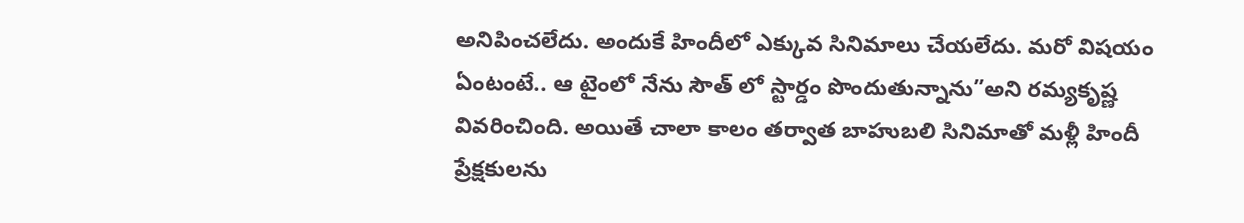అనిపించలేదు. అందుకే హిందీలో ఎక్కువ సినిమాలు చేయలేదు. మరో విషయం ఏంటంటే.. ఆ టైంలో నేను సౌత్ లో స్టార్డం పొందుతున్నాను”అని రమ్యకృష్ణ వివరించింది. అయితే చాలా కాలం తర్వాత బాహుబలి సినిమాతో మళ్లీ హిందీ ప్రేక్షకులను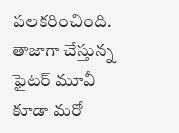పలకరించింది. తాజాగా చేస్తున్న ఫైటర్ మూవీ కూడా మరో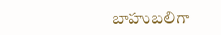బాహుబలిగా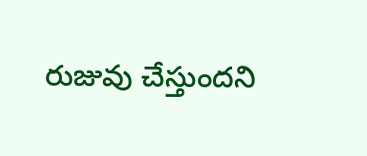రుజువు చేస్తుందని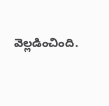వెల్లడించింది.